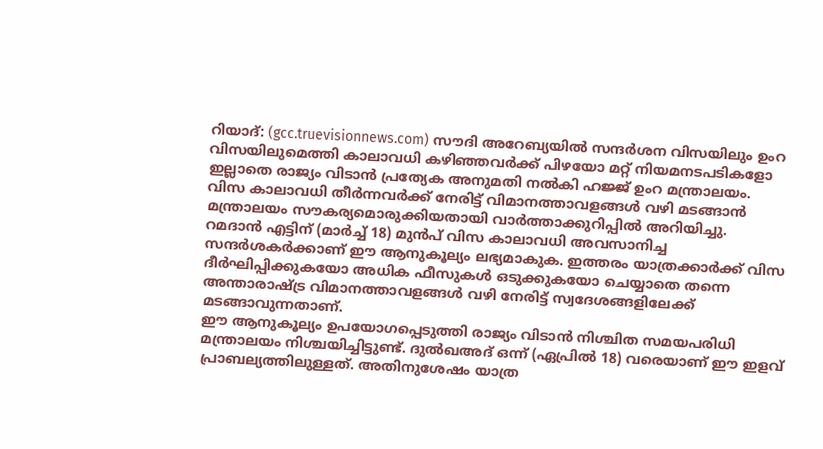റിയാദ്: (gcc.truevisionnews.com) സൗദി അറേബ്യയിൽ സന്ദർശന വിസയിലും ഉംറ വിസയിലുമെത്തി കാലാവധി കഴിഞ്ഞവർക്ക് പിഴയോ മറ്റ് നിയമനടപടികളോ ഇല്ലാതെ രാജ്യം വിടാൻ പ്രത്യേക അനുമതി നൽകി ഹജ്ജ് ഉംറ മന്ത്രാലയം. വിസ കാലാവധി തീർന്നവർക്ക് നേരിട്ട് വിമാനത്താവളങ്ങൾ വഴി മടങ്ങാൻ മന്ത്രാലയം സൗകര്യമൊരുക്കിയതായി വാർത്താക്കുറിപ്പിൽ അറിയിച്ചു.
റമദാൻ എട്ടിന് (മാർച്ച് 18) മുൻപ് വിസ കാലാവധി അവസാനിച്ച സന്ദർശകർക്കാണ് ഈ ആനുകൂല്യം ലഭ്യമാകുക. ഇത്തരം യാത്രക്കാർക്ക് വിസ ദീർഘിപ്പിക്കുകയോ അധിക ഫീസുകൾ ഒടുക്കുകയോ ചെയ്യാതെ തന്നെ അന്താരാഷ്ട്ര വിമാനത്താവളങ്ങൾ വഴി നേരിട്ട് സ്വദേശങ്ങളിലേക്ക് മടങ്ങാവുന്നതാണ്.
ഈ ആനുകൂല്യം ഉപയോഗപ്പെടുത്തി രാജ്യം വിടാൻ നിശ്ചിത സമയപരിധി മന്ത്രാലയം നിശ്ചയിച്ചിട്ടുണ്ട്. ദുൽഖഅദ് ഒന്ന് (ഏപ്രിൽ 18) വരെയാണ് ഈ ഇളവ് പ്രാബല്യത്തിലുള്ളത്. അതിനുശേഷം യാത്ര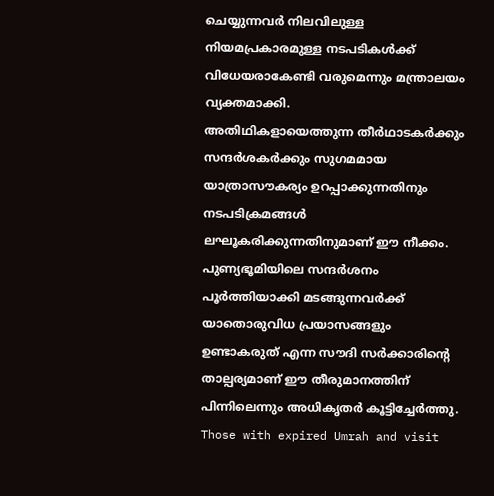ചെയ്യുന്നവർ നിലവിലുള്ള നിയമപ്രകാരമുള്ള നടപടികൾക്ക് വിധേയരാകേണ്ടി വരുമെന്നും മന്ത്രാലയം വ്യക്തമാക്കി.
അതിഥികളായെത്തുന്ന തീർഥാടകർക്കും സന്ദർശകർക്കും സുഗമമായ യാത്രാസൗകര്യം ഉറപ്പാക്കുന്നതിനും നടപടിക്രമങ്ങൾ ലഘൂകരിക്കുന്നതിനുമാണ് ഈ നീക്കം. പുണ്യഭൂമിയിലെ സന്ദർശനം പൂർത്തിയാക്കി മടങ്ങുന്നവർക്ക് യാതൊരുവിധ പ്രയാസങ്ങളും ഉണ്ടാകരുത് എന്ന സൗദി സർക്കാരിന്റെ താല്പര്യമാണ് ഈ തീരുമാനത്തിന് പിന്നിലെന്നും അധികൃതർ കൂട്ടിച്ചേർത്തു.
Those with expired Umrah and visit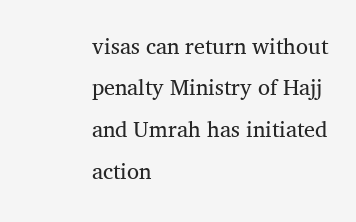visas can return without penalty Ministry of Hajj and Umrah has initiated action